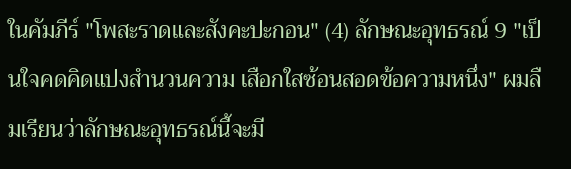ในคัมภีร์ "โพสะราดและสังคะปะกอน" (4) ลักษณะอุทธรณ์ 9 "เป็นใจคดคิดแปงสำนวนความ เสือกใสซ้อนสอดข้อความหนึ่ง" ผมลืมเรียนว่าลักษณะอุทธรณ์นี้จะมี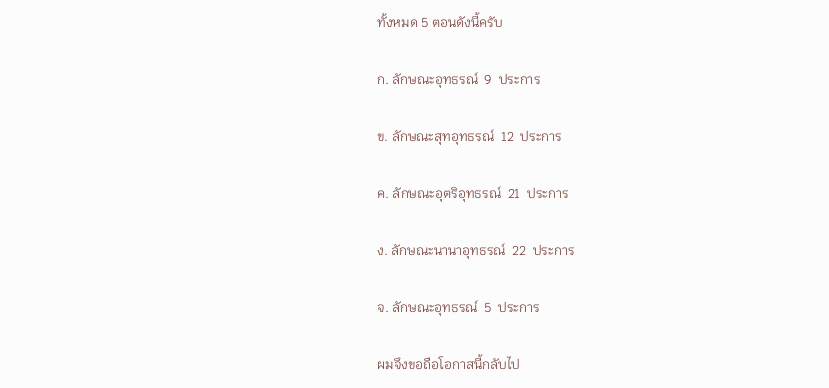ทั้งหมด 5 ตอนดังนี้ครับ

ก. ลักษณะอุทธรณ์  9  ประการ

ข. ลักษณะสุทอุทธรณ์  12  ประการ

ค. ลักษณะอุตริอุทธรณ์  21  ประการ

ง. ลักษณะนานาอุทธรณ์  22  ประการ

จ. ลักษณะอุทธรณ์  5  ประการ

ผมจึงขอถือโอกาสนี้กลับไป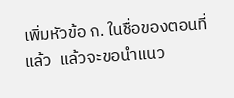เพิ่มหัวข้อ ก. ในชื่อของตอนที่แล้ว  แล้วจะขอนำแนว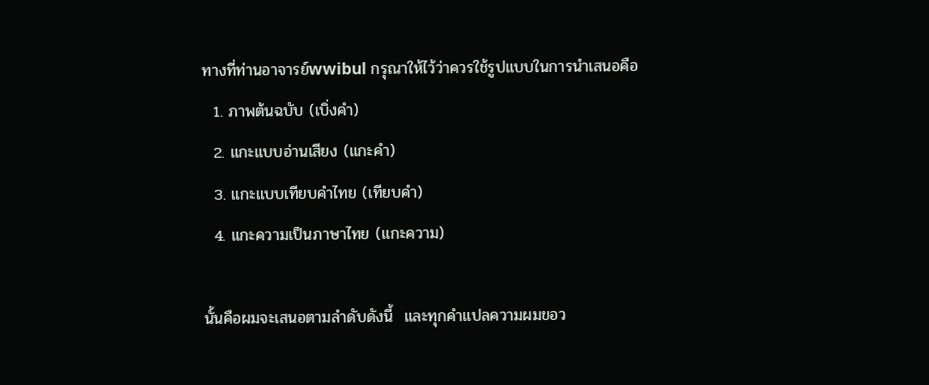ทางที่ท่านอาจารย์wwibul กรุณาให้ไว้ว่าควรใช้รูปแบบในการนำเสนอคือ
  1. ภาพต้นฉบับ (เบิ่งคำ)
  2. แกะแบบอ่านเสียง (แกะคำ)
  3. แกะแบบเทียบคำไทย (เทียบคำ)
  4. แกะความเป็นภาษาไทย (แกะความ)

นั้นคือผมจะเสนอตามลำดับดังนี้  และทุกคำแปลความผมขอว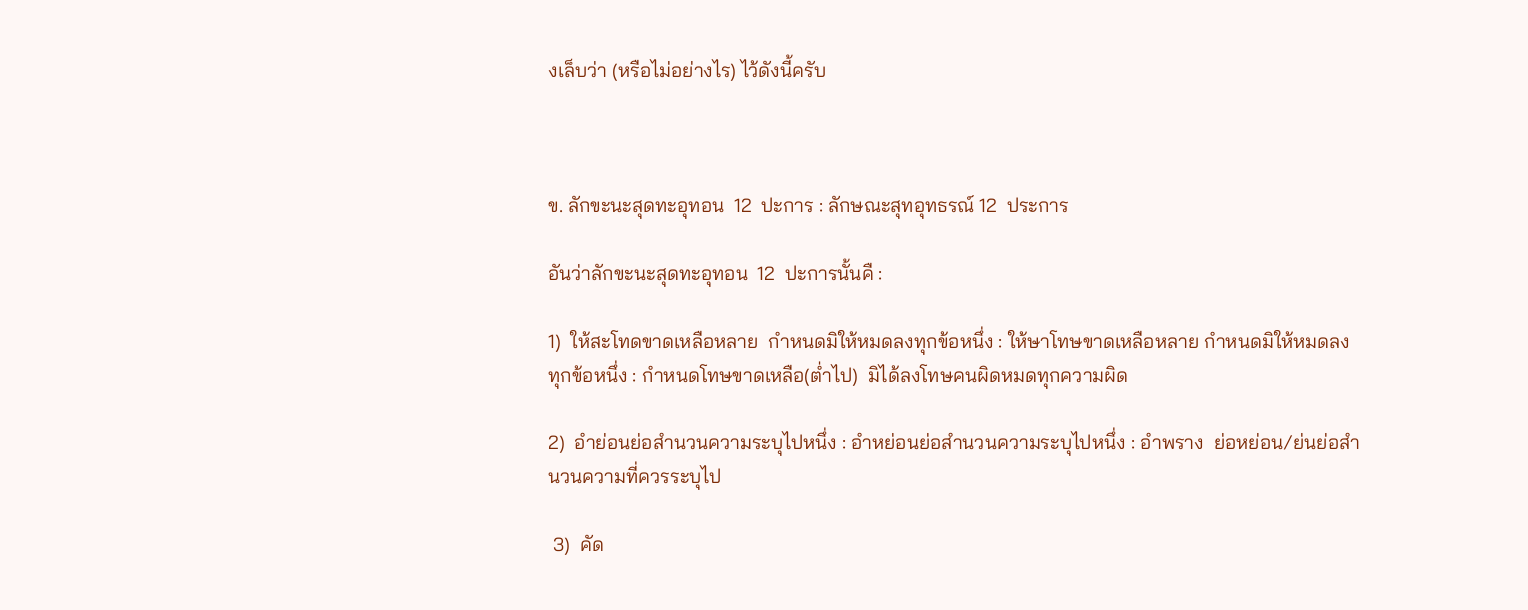งเล็บว่า (หรือไม่อย่างไร) ไว้ดังนี้ครับ



ข. ลักขะนะสุดทะอุทอน  12  ปะการ : ลักษณะสุทอุทธรณ์ 12  ประการ

อันว่าลักขะนะสุดทะอุทอน  12  ปะการนั้นคื :

1)  ให้สะโทดขาดเหลือหลาย  กำหนดมิให้หมดลงทุกข้อหนึ่ง : ให้ษาโทษขาดเหลือหลาย กำหนดมิให้หมดลงทุกข้อหนึ่ง : กำหนดโทษขาดเหลือ(ต่ำไป)  มิได้ลงโทษคนผิดหมดทุกความผิด

2)  อำย่อนย่อสำนวนความระบุไปหนึ่ง : อำหย่อนย่อสำนวนความระบุไปหนึ่ง : อำพราง  ย่อหย่อน/ย่นย่อสำนวนความที่ควรระบุไป

 3)  คัด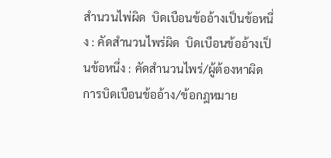สำนวนไพ่ผิด  บิดเบือนข้ออ้างเป็นข้อหนึ่ง : คัดสำนวนไพร่ผิด  บิดเบือนข้ออ้างเป็นข้อหนึ่ง : คัดสำนวนไพร่/ผู้ต้องหาผิด  การบิดเบือนข้ออ้าง/ข้อกฎหมาย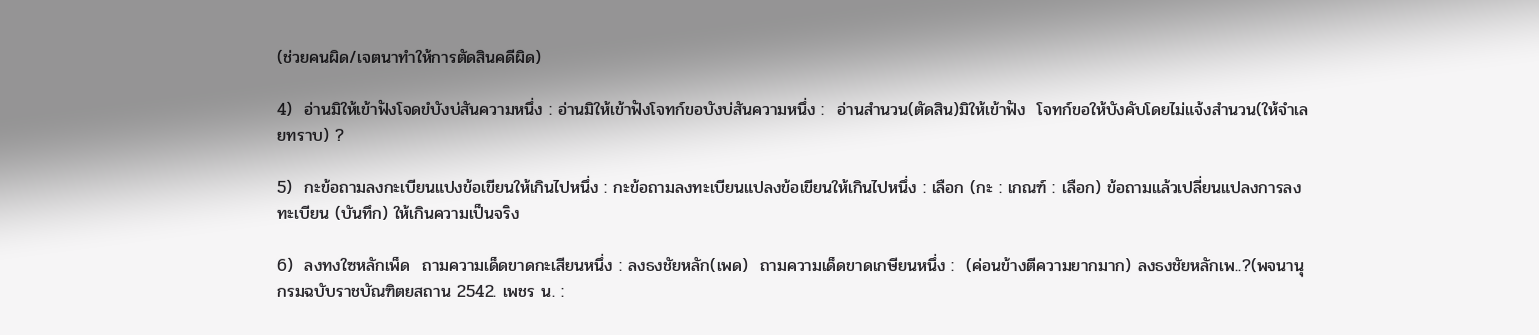(ช่วยคนผิด/เจตนาทำให้การตัดสินคดีผิด)

4)  อ่านมิให้เข้าฟังโจดขํบังบ่สันความหนึ่ง : อ่านมิให้เข้าฟังโจทก์ขอบังบ่สันความหนึ่ง :  อ่านสำนวน(ตัดสิน)มิให้เข้าฟัง  โจทก์ขอให้บังคับโดยไม่แจ้งสำนวน(ให้จำเลยทราบ) ?

5)  กะข้อถามลงกะเบียนแปงข้อเขียนให้เกินไปหนึ่ง : กะข้อถามลงทะเบียนแปลงข้อเขียนให้เกินไปหนึ่ง : เลือก (กะ : เกณฑ์ : เลือก) ข้อถามแล้วเปลี่ยนแปลงการลงทะเบียน (บันทึก) ให้เกินความเป็นจริง

6)  ลงทงใซหลักเพ็ด  ถามความเด็ดขาดกะเสียนหนึ่ง : ลงธงชัยหลัก(เพด)  ถามความเด็ดขาดเกษียนหนึ่ง :  (ค่อนข้างตีความยากมาก) ลงธงชัยหลักเพ..?(พจนานุกรมฉบับราชบัณฑิตยสถาน 2542. เพชร น. :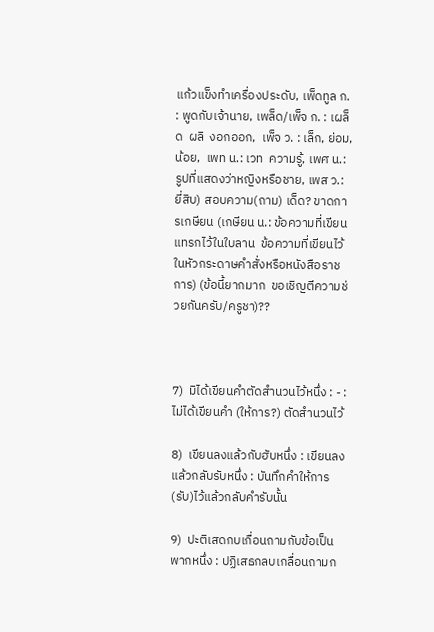แก้วแข็งทำเครื่องประดับ, เพ็ดทูล ก. : พูดกับเจ้านาย, เพล็ด/เพ็จ ก. : เผล็ด  ผลิ  งอกออก,  เพ็จ ว. : เล็ก, ย่อม, น้อย,  เพท น.: เวท  ความรู้, เพศ น.: รูปที่แสดงว่าหญิงหรือชาย, เพส ว.: ยี่สิบ) สอบความ(ถาม) เด็ด? ขาดการเกษียน (เกษียน น.: ข้อความที่เขียนแทรกไว้ในใบลาน  ข้อความที่เขียนไว้ในหัวกระดาษคำสั่งหรือหนังสือราชการ) (ข้อนี้ยากมาก  ขอเชิญตีความช่วยกันครับ/ครูชา)??



7)  มิได้เขียนคำตัดสำนวนไว้หนึ่ง : - : ไม่ได้เขียนคำ (ให้การ?) ตัดสำนวนไว้

8)  เขียนลงแล้วกับฮับหนึ่ง : เขียนลงแล้วกลับรับหนึ่ง : บันทึกคำให้การ(รับ)ไว้แล้วกลับคำรับนั้น

9)  ปะติเสดกบเกื่อนถามกับข้อเป็นพากหนึ่ง : ปฏิเสธกลบเกลื่อนถามก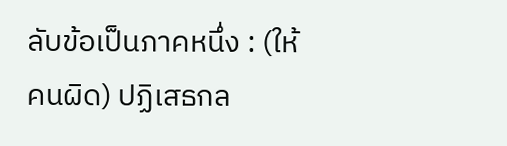ลับข้อเป็นภาคหนึ่ง : (ให้คนผิด) ปฏิเสธกล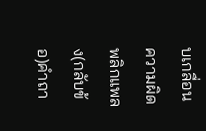บเกลื่อนความผิด พลิกแพลง(กลับข้อ)คำถา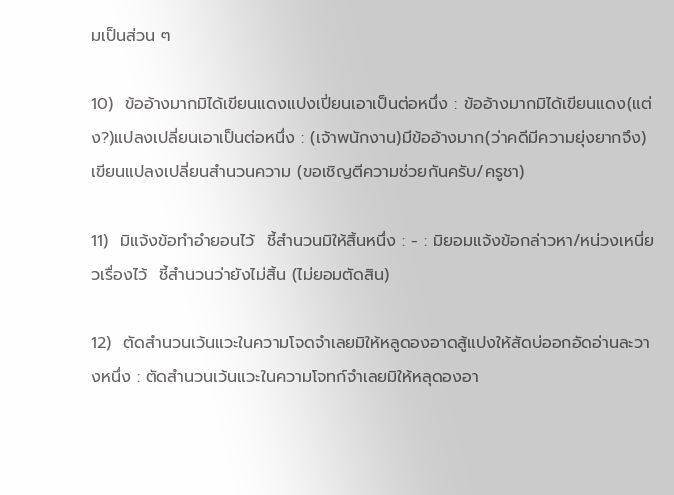มเป็นส่วน ๆ

10)  ข้ออ้างมากมิได้เขียนแดงแปงเปี่ยนเอาเป็นต่อหนึ่ง : ข้ออ้างมากมิได้เขียนแดง(แต่ง?)แปลงเปลี่ยนเอาเป็นต่อหนึ่ง : (เจ้าพนักงาน)มีข้ออ้างมาก(ว่าคดีมีความยุ่งยากจึง) เขียนแปลงเปลี่ยนสำนวนความ (ขอเชิญตีความช่วยกันครับ/ครูชา)

11)  มิแจ้งข้อทำอำยอนไว้  ชี้สำนวนมิให้สิ้นหนึ่ง : - : มิยอมแจ้งข้อกล่าวหา/หน่วงเหนี่ยวเรื่องไว้  ชี้สำนวนว่ายังไม่สิ้น (ไม่ยอมตัดสิน)

12)  ตัดสำนวนเว้นแวะในความโจดจำเลยมิให้หลูดองอาดสู้แปงให้สัดบ่ออกอัดอ่านละวางหนึ่ง : ตัดสำนวนเว้นแวะในความโจทก์จำเลยมิให้หลุดองอา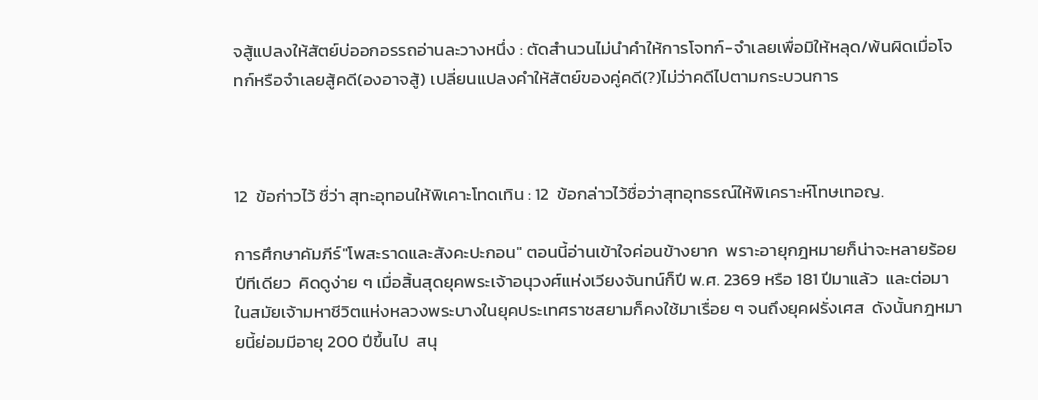จสู้แปลงให้สัตย์บ่ออกอรรถอ่านละวางหนึ่ง : ตัดสำนวนไม่นำคำให้การโจทก์-จำเลยเพื่อมิให้หลุด/พ้นผิดเมื่อโจทก์หรือจำเลยสู้คดี(องอาจสู้) เปลี่ยนแปลงคำให้สัตย์ของคู่คดี(?)ไม่ว่าคดีไปตามกระบวนการ



12  ข้อก่าวไว้ ชื่ว่า สุทะอุทอนให้พิเคาะโทดเทิน : 12  ข้อกล่าวไว้ชื่อว่าสุทอุทธรณ์ให้พิเคราะห์โทษเทอญ.

การศึกษาคัมภีร์"โพสะราดและสังคะปะกอน" ตอนนี้อ่านเข้าใจค่อนข้างยาก  พราะอายุกฎหมายก็น่าจะหลายร้อยปีทีเดียว  คิดดูง่าย ๆ เมื่อสิ้นสุดยุคพระเจ้าอนุวงศ์แห่งเวียงจันทน์ก็ปี พ.ศ. 2369 หรือ 181 ปีมาแล้ว  และต่อมาในสมัยเจ้ามหาชีวิตแห่งหลวงพระบางในยุคประเทศราชสยามก็คงใช้มาเรื่อย ๆ จนถึงยุคฝรั่งเศส  ดังนั้นกฎหมายนี้ย่อมมีอายุ 200 ปีขึ้นไป  สนุ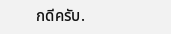กดีครับ.